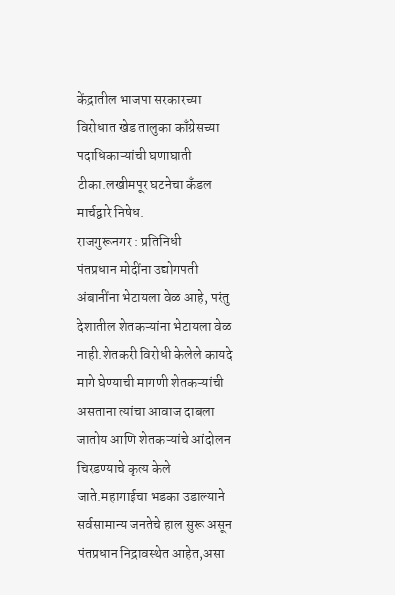केंद्रातील भाजपा सरकारच्या विरोधात खेड तालुका काँग्रेसच्या पदाधिकाऱ्यांची घणाघाती टीका.लखीमपूर घटनेचा कँडल मार्चद्वारे निषेध.
राजगुरूनगर : प्रतिनिधी
पंतप्रधान मोदींना उद्योगपती अंबानींना भेटायला वेळ आहे, परंतु देशातील शेतकऱ्यांना भेटायला वेळ नाही.शेतकरी विरोधी केलेले कायदे मागे घेण्याची मागणी शेतकऱ्यांची असताना त्यांचा आवाज दाबला जातोय आणि शेतकऱ्यांचे आंदोलन चिरडण्याचे कृत्य केले जाते.महागाईचा भडका उडाल्याने सर्वसामान्य जनतेचे हाल सुरू असून पंतप्रधान निद्रावस्थेत आहेत,असा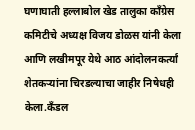घणाघाती हल्लाबोल खेड तालुका काँग्रेस कमिटीचे अध्यक्ष विजय डोळस यांनी केला आणि लखीमपूर येथे आठ आंदोलनकर्त्यां शेतकऱ्यांना चिरडल्याचा जाहीर निषेधही केला.कँडल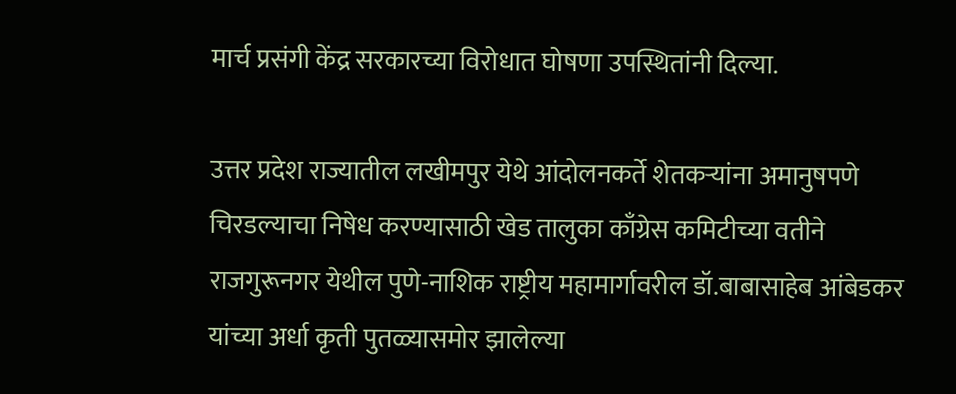मार्च प्रसंगी केंद्र सरकारच्या विरोधात घोषणा उपस्थितांनी दिल्या.

उत्तर प्रदेश राज्यातील लखीमपुर येथे आंदोलनकर्ते शेतकऱ्यांना अमानुषपणे चिरडल्याचा निषेध करण्यासाठी खेड तालुका काँग्रेस कमिटीच्या वतीने राजगुरूनगर येथील पुणे-नाशिक राष्ट्रीय महामार्गावरील डॉ.बाबासाहेब आंबेडकर यांच्या अर्धा कृती पुतळ्यासमोर झालेल्या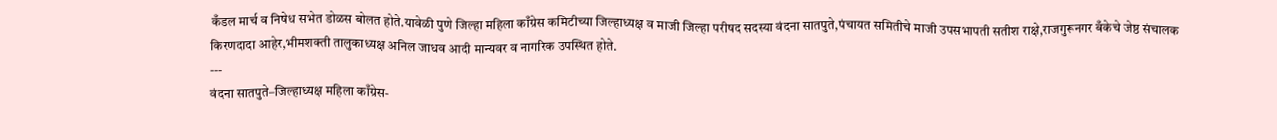कँडल मार्च व निषेध सभेत डोळस बोलत होते.यावेळी पुणे जिल्हा महिला काँग्रेस कमिटीच्या जिल्हाध्यक्ष व माजी जिल्हा परीषद सदस्या वंदना सातपुते,पंचायत समितीचे माजी उपसभापती सतीश राक्षे,राजगुरूनगर बँकेचे जेष्ठ संचालक किरणदादा आहेर,भीमशक्ती तालुकाध्यक्ष अनिल जाधव आदी मान्यवर व नागरिक उपस्थित होते.
---
वंदना सातपुते–जिल्हाध्यक्ष महिला काँग्रेस-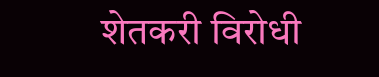शेतकरी विरोधी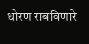धोरण राबविणारे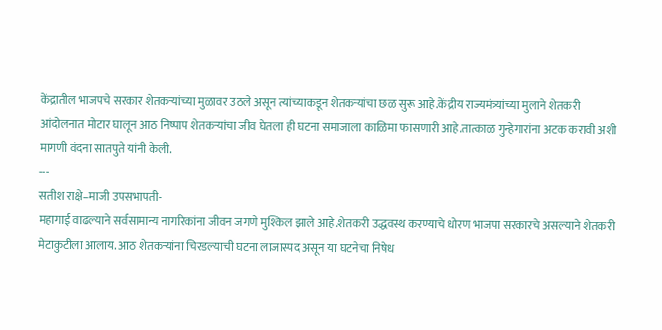केंद्रातील भाजपचे सरकार शेतकऱ्यांच्या मुळावर उठले असून त्यांच्याकडून शेतकऱ्यांचा छळ सुरू आहे.केंद्रीय राज्यमंत्र्यांच्या मुलाने शेतकरी आंदोलनात मोटार घालून आठ निष्पाप शेतकऱ्यांचा जीव घेतला ही घटना समाजाला काळिमा फासणारी आहे.तात्काळ गुन्हेगारांना अटक करावी अशी मागणी वंदना सातपुते यांनी केली.
---
सतीश राक्षे–माजी उपसभापती-
महागाई वाढल्याने सर्वसामान्य नागरिकांना जीवन जगणे मुश्किल झाले आहे.शेतकरी उद्धवस्थ करण्याचे धोरण भाजपा सरकारचे असल्याने शेतकरी मेटाकुटीला आलाय. आठ शेतकऱ्यांना चिरडल्याची घटना लाजास्पद असून या घटनेचा निषेध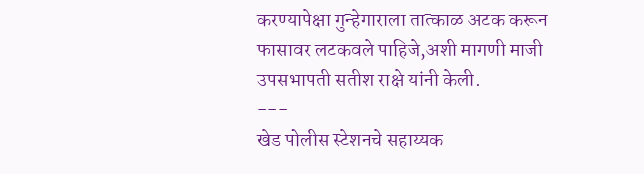करण्यापेक्षा गुन्हेगाराला तात्काळ अटक करून फासावर लटकवले पाहिजे,अशी मागणी माजी उपसभापती सतीश राक्षे यांनी केली.
---
खेड पोलीस स्टेशनचे सहाय्यक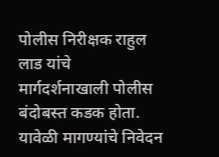पोलीस निरीक्षक राहुल लाड यांचे मार्गदर्शनाखाली पोलीस बंदोबस्त कडक होता. यावेळी मागण्यांचे निवेदन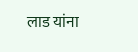लाड यांना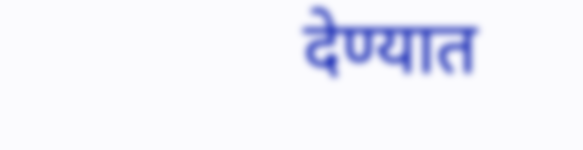देण्यात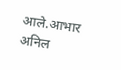आले.आभार अनिल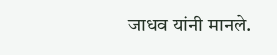जाधव यांनी मानले.